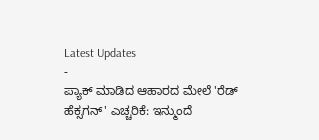Latest Updates
-
ಪ್ಯಾಕ್ ಮಾಡಿದ ಆಹಾರದ ಮೇಲೆ 'ರೆಡ್ ಹೆಕ್ಸಗನ್' ಎಚ್ಚರಿಕೆ: ಇನ್ಮುಂದೆ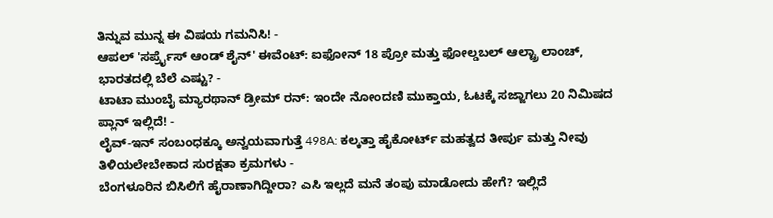ತಿನ್ನುವ ಮುನ್ನ ಈ ವಿಷಯ ಗಮನಿಸಿ! -
ಆಪಲ್ 'ಸರ್ಪ್ರೈಸ್ ಆಂಡ್ ಶೈನ್' ಈವೆಂಟ್: ಐಫೋನ್ 18 ಪ್ರೋ ಮತ್ತು ಫೋಲ್ಡಬಲ್ ಆಲ್ಟ್ರಾ ಲಾಂಚ್, ಭಾರತದಲ್ಲಿ ಬೆಲೆ ಎಷ್ಟು? -
ಟಾಟಾ ಮುಂಬೈ ಮ್ಯಾರಥಾನ್ ಡ್ರೀಮ್ ರನ್: ಇಂದೇ ನೋಂದಣಿ ಮುಕ್ತಾಯ, ಓಟಕ್ಕೆ ಸಜ್ಜಾಗಲು 20 ನಿಮಿಷದ ಪ್ಲಾನ್ ಇಲ್ಲಿದೆ! -
ಲೈವ್-ಇನ್ ಸಂಬಂಧಕ್ಕೂ ಅನ್ವಯವಾಗುತ್ತೆ 498A: ಕಲ್ಕತ್ತಾ ಹೈಕೋರ್ಟ್ ಮಹತ್ವದ ತೀರ್ಪು ಮತ್ತು ನೀವು ತಿಳಿಯಲೇಬೇಕಾದ ಸುರಕ್ಷತಾ ಕ್ರಮಗಳು -
ಬೆಂಗಳೂರಿನ ಬಿಸಿಲಿಗೆ ಹೈರಾಣಾಗಿದ್ದೀರಾ? ಎಸಿ ಇಲ್ಲದೆ ಮನೆ ತಂಪು ಮಾಡೋದು ಹೇಗೆ? ಇಲ್ಲಿದೆ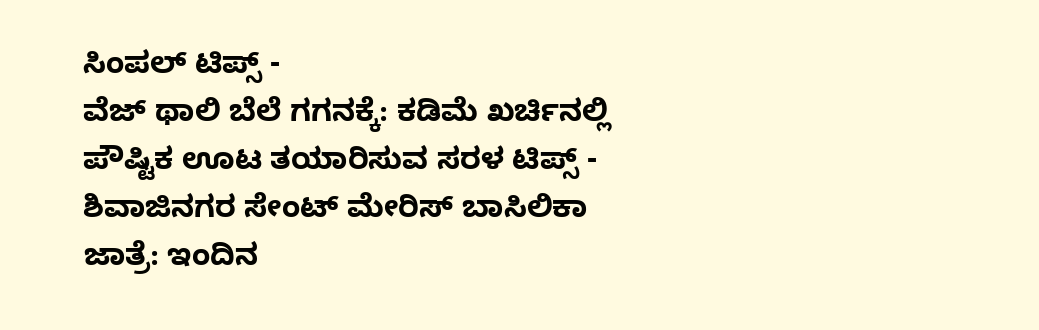ಸಿಂಪಲ್ ಟಿಪ್ಸ್ -
ವೆಜ್ ಥಾಲಿ ಬೆಲೆ ಗಗನಕ್ಕೆ: ಕಡಿಮೆ ಖರ್ಚಿನಲ್ಲಿ ಪೌಷ್ಟಿಕ ಊಟ ತಯಾರಿಸುವ ಸರಳ ಟಿಪ್ಸ್ -
ಶಿವಾಜಿನಗರ ಸೇಂಟ್ ಮೇರಿಸ್ ಬಾಸಿಲಿಕಾ ಜಾತ್ರೆ: ಇಂದಿನ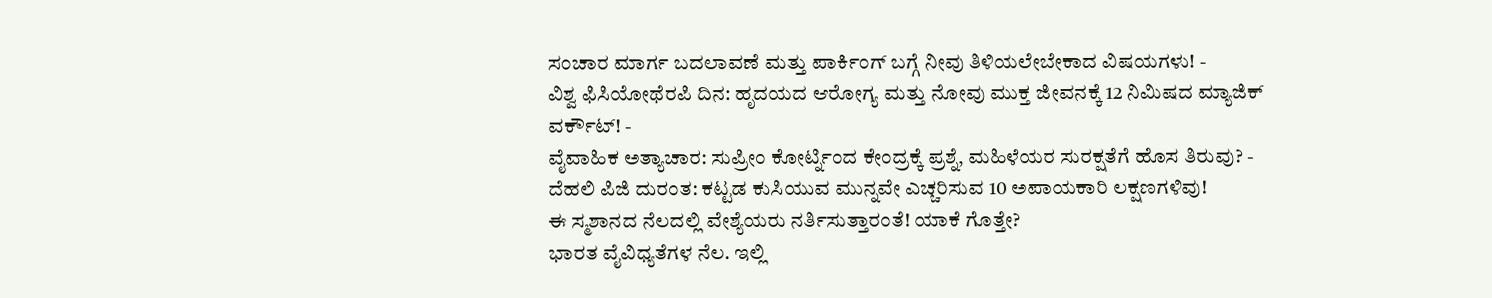ಸಂಚಾರ ಮಾರ್ಗ ಬದಲಾವಣೆ ಮತ್ತು ಪಾರ್ಕಿಂಗ್ ಬಗ್ಗೆ ನೀವು ತಿಳಿಯಲೇಬೇಕಾದ ವಿಷಯಗಳು! -
ವಿಶ್ವ ಫಿಸಿಯೋಥೆರಪಿ ದಿನ: ಹೃದಯದ ಆರೋಗ್ಯ ಮತ್ತು ನೋವು ಮುಕ್ತ ಜೀವನಕ್ಕೆ 12 ನಿಮಿಷದ ಮ್ಯಾಜಿಕ್ ವರ್ಕೌಟ್! -
ವೈವಾಹಿಕ ಅತ್ಯಾಚಾರ: ಸುಪ್ರೀಂ ಕೋರ್ಟ್ನಿಂದ ಕೇಂದ್ರಕ್ಕೆ ಪ್ರಶ್ನೆ, ಮಹಿಳೆಯರ ಸುರಕ್ಷತೆಗೆ ಹೊಸ ತಿರುವು? -
ದೆಹಲಿ ಪಿಜಿ ದುರಂತ: ಕಟ್ಟಡ ಕುಸಿಯುವ ಮುನ್ನವೇ ಎಚ್ಚರಿಸುವ 10 ಅಪಾಯಕಾರಿ ಲಕ್ಷಣಗಳಿವು!
ಈ ಸ್ಮಶಾನದ ನೆಲದಲ್ಲಿ ವೇಶ್ಯೆಯರು ನರ್ತಿಸುತ್ತಾರಂತೆ! ಯಾಕೆ ಗೊತ್ತೇ?
ಭಾರತ ವೈವಿಧ್ಯತೆಗಳ ನೆಲ. ಇಲ್ಲಿ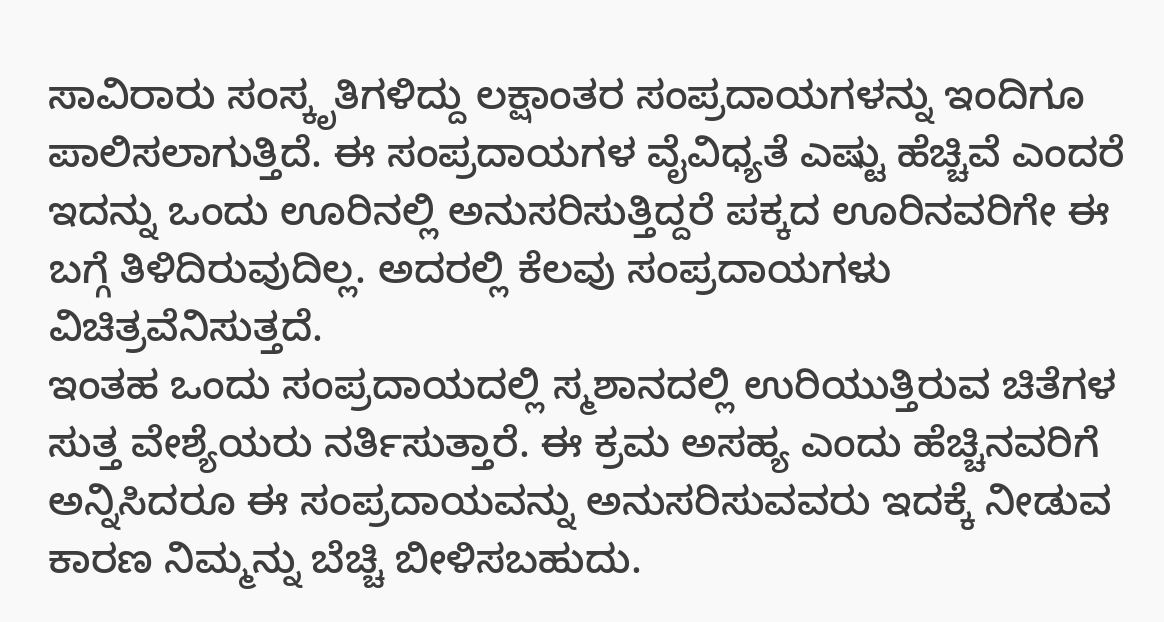ಸಾವಿರಾರು ಸಂಸ್ಕೃತಿಗಳಿದ್ದು ಲಕ್ಷಾಂತರ ಸಂಪ್ರದಾಯಗಳನ್ನು ಇಂದಿಗೂ ಪಾಲಿಸಲಾಗುತ್ತಿದೆ. ಈ ಸಂಪ್ರದಾಯಗಳ ವೈವಿಧ್ಯತೆ ಎಷ್ಟು ಹೆಚ್ಚಿವೆ ಎಂದರೆ ಇದನ್ನು ಒಂದು ಊರಿನಲ್ಲಿ ಅನುಸರಿಸುತ್ತಿದ್ದರೆ ಪಕ್ಕದ ಊರಿನವರಿಗೇ ಈ ಬಗ್ಗೆ ತಿಳಿದಿರುವುದಿಲ್ಲ. ಅದರಲ್ಲಿ ಕೆಲವು ಸಂಪ್ರದಾಯಗಳು ವಿಚಿತ್ರವೆನಿಸುತ್ತದೆ.
ಇಂತಹ ಒಂದು ಸಂಪ್ರದಾಯದಲ್ಲಿ ಸ್ಮಶಾನದಲ್ಲಿ ಉರಿಯುತ್ತಿರುವ ಚಿತೆಗಳ ಸುತ್ತ ವೇಶ್ಯೆಯರು ನರ್ತಿಸುತ್ತಾರೆ. ಈ ಕ್ರಮ ಅಸಹ್ಯ ಎಂದು ಹೆಚ್ಚಿನವರಿಗೆ ಅನ್ನಿಸಿದರೂ ಈ ಸಂಪ್ರದಾಯವನ್ನು ಅನುಸರಿಸುವವರು ಇದಕ್ಕೆ ನೀಡುವ ಕಾರಣ ನಿಮ್ಮನ್ನು ಬೆಚ್ಚಿ ಬೀಳಿಸಬಹುದು.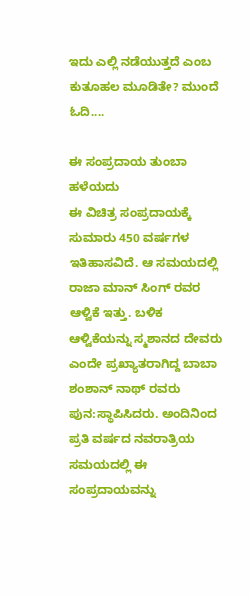ಇದು ಎಲ್ಲಿ ನಡೆಯುತ್ತದೆ ಎಂಬ ಕುತೂಹಲ ಮೂಡಿತೇ? ಮುಂದೆ ಓದಿ....

ಈ ಸಂಪ್ರದಾಯ ತುಂಬಾ ಹಳೆಯದು
ಈ ವಿಚಿತ್ರ ಸಂಪ್ರದಾಯಕ್ಕೆ ಸುಮಾರು 450 ವರ್ಷಗಳ ಇತಿಹಾಸವಿದೆ. ಆ ಸಮಯದಲ್ಲಿ ರಾಜಾ ಮಾನ್ ಸಿಂಗ್ ರವರ ಆಳ್ವಿಕೆ ಇತ್ತು. ಬಳಿಕ ಆಳ್ವಿಕೆಯನ್ನು ಸ್ಮಶಾನದ ದೇವರು ಎಂದೇ ಪ್ರಖ್ಯಾತರಾಗಿದ್ದ ಬಾಬಾ ಶಂಶಾನ್ ನಾಥ್ ರವರು ಪುನ:ಸ್ಥಾಪಿಸಿದರು. ಅಂದಿನಿಂದ ಪ್ರತಿ ವರ್ಷದ ನವರಾತ್ರಿಯ ಸಮಯದಲ್ಲಿ ಈ ಸಂಪ್ರದಾಯವನ್ನು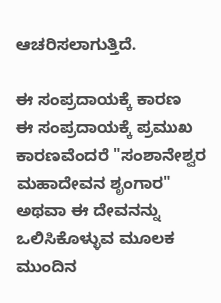ಆಚರಿಸಲಾಗುತ್ತಿದೆ.

ಈ ಸಂಪ್ರದಾಯಕ್ಕೆ ಕಾರಣ
ಈ ಸಂಪ್ರದಾಯಕ್ಕೆ ಪ್ರಮುಖ ಕಾರಣವೆಂದರೆ "ಸಂಶಾನೇಶ್ವರ ಮಹಾದೇವನ ಶೃಂಗಾರ" ಅಥವಾ ಈ ದೇವನನ್ನು ಒಲಿಸಿಕೊಳ್ಳುವ ಮೂಲಕ ಮುಂದಿನ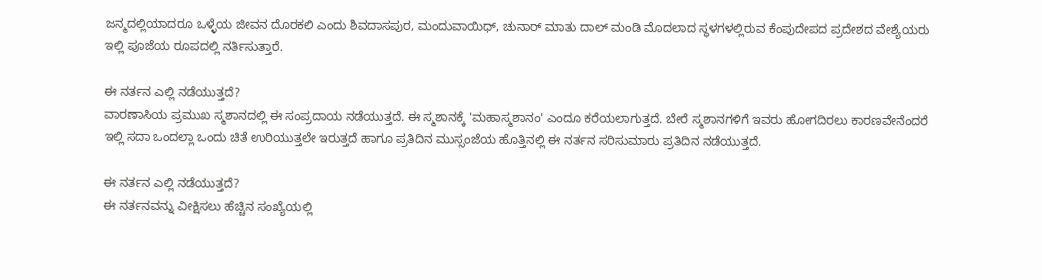ಜನ್ಮದಲ್ಲಿಯಾದರೂ ಒಳ್ಳೆಯ ಜೀವನ ದೊರಕಲಿ ಎಂದು ಶಿವದಾಸಪುರ, ಮಂದುವಾಯಿಧ್, ಚುನಾರ್ ಮಾತು ದಾಲ್ ಮಂಡಿ ಮೊದಲಾದ ಸ್ಥಳಗಳಲ್ಲಿರುವ ಕೆಂಪುದೇಪದ ಪ್ರದೇಶದ ವೇಶ್ಯೆಯರು ಇಲ್ಲಿ ಪೂಜೆಯ ರೂಪದಲ್ಲಿ ನರ್ತಿಸುತ್ತಾರೆ.

ಈ ನರ್ತನ ಎಲ್ಲಿ ನಡೆಯುತ್ತದೆ?
ವಾರಣಾಸಿಯ ಪ್ರಮುಖ ಸ್ಮಶಾನದಲ್ಲಿ ಈ ಸಂಪ್ರದಾಯ ನಡೆಯುತ್ತದೆ. ಈ ಸ್ಮಶಾನಕ್ಕೆ 'ಮಹಾಸ್ಮಶಾನಂ' ಎಂದೂ ಕರೆಯಲಾಗುತ್ತದೆ. ಬೇರೆ ಸ್ಮಶಾನಗಳಿಗೆ ಇವರು ಹೋಗದಿರಲು ಕಾರಣವೇನೆಂದರೆ ಇಲ್ಲಿ ಸದಾ ಒಂದಲ್ಲಾ ಒಂದು ಚಿತೆ ಉರಿಯುತ್ತಲೇ ಇರುತ್ತದೆ ಹಾಗೂ ಪ್ರತಿದಿನ ಮುಸ್ಸಂಜೆಯ ಹೊತ್ತಿನಲ್ಲಿ ಈ ನರ್ತನ ಸರಿಸುಮಾರು ಪ್ರತಿದಿನ ನಡೆಯುತ್ತದೆ.

ಈ ನರ್ತನ ಎಲ್ಲಿ ನಡೆಯುತ್ತದೆ?
ಈ ನರ್ತನವನ್ನು ವೀಕ್ಷಿಸಲು ಹೆಚ್ಚಿನ ಸಂಖ್ಯೆಯಲ್ಲಿ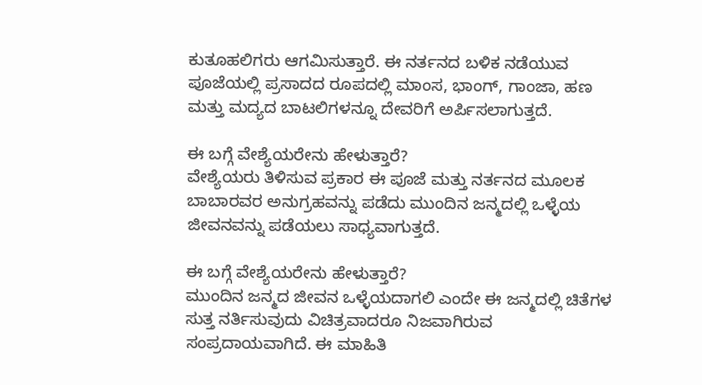ಕುತೂಹಲಿಗರು ಆಗಮಿಸುತ್ತಾರೆ. ಈ ನರ್ತನದ ಬಳಿಕ ನಡೆಯುವ ಪೂಜೆಯಲ್ಲಿ ಪ್ರಸಾದದ ರೂಪದಲ್ಲಿ ಮಾಂಸ, ಭಾಂಗ್, ಗಾಂಜಾ, ಹಣ ಮತ್ತು ಮದ್ಯದ ಬಾಟಲಿಗಳನ್ನೂ ದೇವರಿಗೆ ಅರ್ಪಿಸಲಾಗುತ್ತದೆ.

ಈ ಬಗ್ಗೆ ವೇಶ್ಯೆಯರೇನು ಹೇಳುತ್ತಾರೆ?
ವೇಶ್ಯೆಯರು ತಿಳಿಸುವ ಪ್ರಕಾರ ಈ ಪೂಜೆ ಮತ್ತು ನರ್ತನದ ಮೂಲಕ ಬಾಬಾರವರ ಅನುಗ್ರಹವನ್ನು ಪಡೆದು ಮುಂದಿನ ಜನ್ಮದಲ್ಲಿ ಒಳ್ಳೆಯ ಜೀವನವನ್ನು ಪಡೆಯಲು ಸಾಧ್ಯವಾಗುತ್ತದೆ.

ಈ ಬಗ್ಗೆ ವೇಶ್ಯೆಯರೇನು ಹೇಳುತ್ತಾರೆ?
ಮುಂದಿನ ಜನ್ಮದ ಜೀವನ ಒಳ್ಳೆಯದಾಗಲಿ ಎಂದೇ ಈ ಜನ್ಮದಲ್ಲಿ ಚಿತೆಗಳ ಸುತ್ತ ನರ್ತಿಸುವುದು ವಿಚಿತ್ರವಾದರೂ ನಿಜವಾಗಿರುವ ಸಂಪ್ರದಾಯವಾಗಿದೆ. ಈ ಮಾಹಿತಿ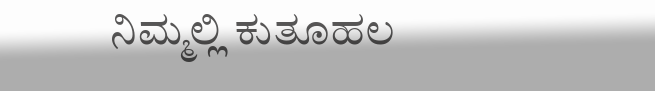ನಿಮ್ಮಲ್ಲಿ ಕುತೂಹಲ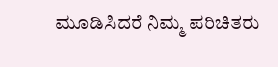ಮೂಡಿಸಿದರೆ ನಿಮ್ಮ ಪರಿಚಿತರು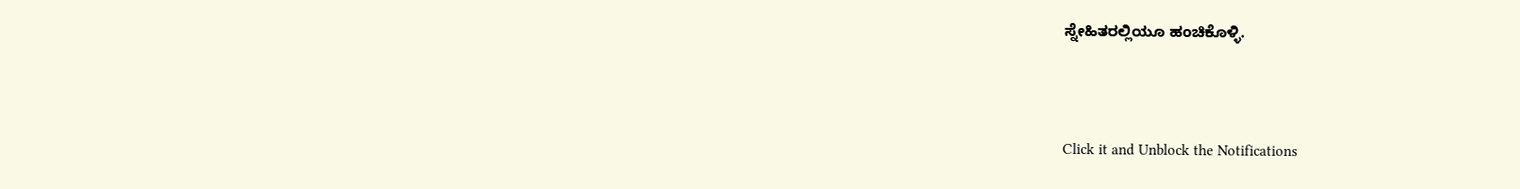ಸ್ನೇಹಿತರಲ್ಲಿಯೂ ಹಂಚಿಕೊಳ್ಳಿ.



Click it and Unblock the Notifications